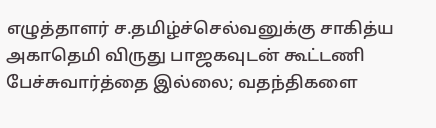எழுத்தாளர் ச.தமிழ்ச்செல்வனுக்கு சாகித்ய அகாதெமி விருது பாஜகவுடன் கூட்டணி பேச்சுவார்த்தை இல்லை; வதந்திகளை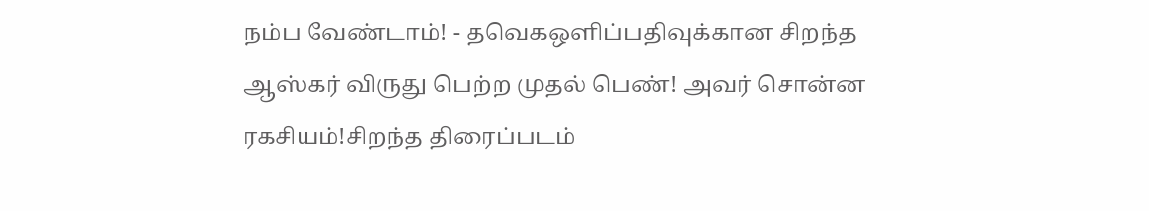நம்ப வேண்டாம்! - தவெகஒளிப்பதிவுக்கான சிறந்த ஆஸ்கர் விருது பெற்ற முதல் பெண்! அவர் சொன்ன ரகசியம்!சிறந்த திரைப்படம்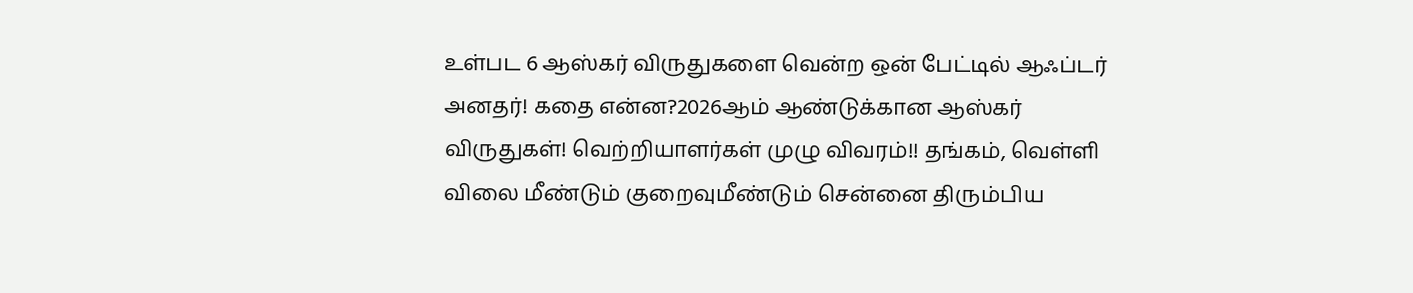உள்பட 6 ஆஸ்கர் விருதுகளை வென்ற ஒன் பேட்டில் ஆஃப்டர் அனதர்! கதை என்ன?2026ஆம் ஆண்டுக்கான ஆஸ்கர் விருதுகள்! வெற்றியாளர்கள் முழு விவரம்!! தங்கம், வெள்ளி விலை மீண்டும் குறைவுமீண்டும் சென்னை திரும்பிய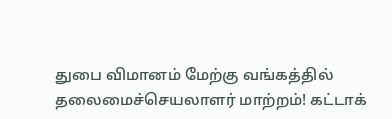துபை விமானம் மேற்கு வங்கத்தில் தலைமைச்செயலாளர் மாற்றம்! கட்டாக்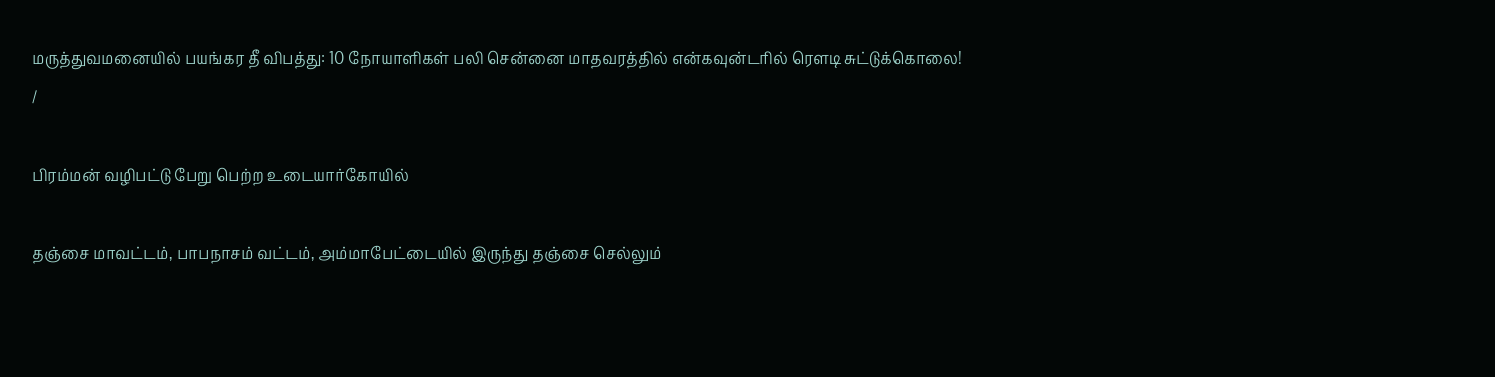மருத்துவமனையில் பயங்கர தீ விபத்து: 10 நோயாளிகள் பலி சென்னை மாதவரத்தில் என்கவுன்டரில் ரௌடி சுட்டுக்கொலை!
/

பிரம்மன் வழிபட்டு பேறு பெற்ற உடையார்கோயில்

தஞ்சை மாவட்டம், பாபநாசம் வட்டம், அம்மாபேட்டையில் இருந்து தஞ்சை செல்லும்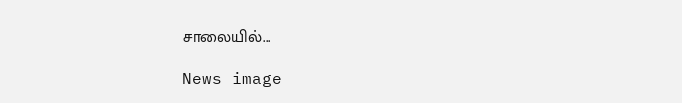சாலையில்...

News image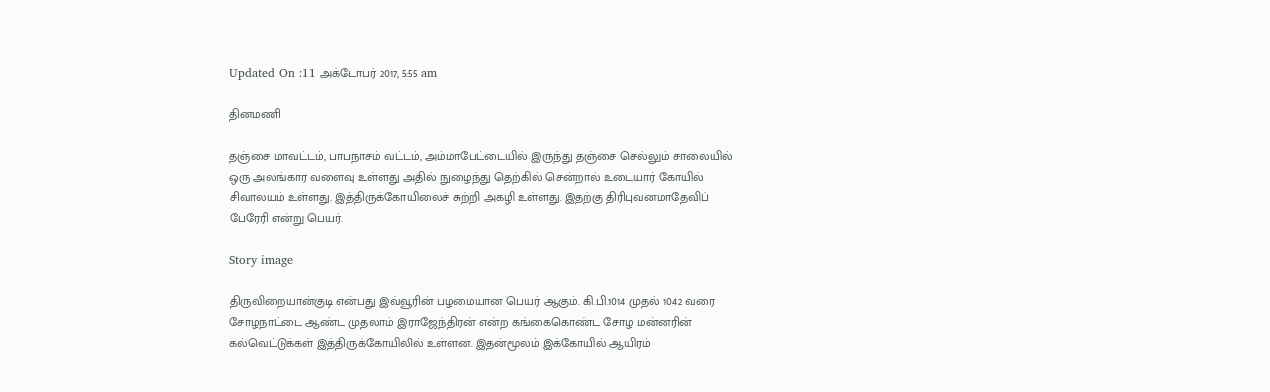Updated On :11 அக்டோபர் 2017, 5:55 am

தினமணி

தஞ்சை மாவட்டம், பாபநாசம் வட்டம், அம்மாபேட்டையில் இருந்து தஞ்சை செல்லும் சாலையில் ஒரு அலங்கார வளைவு உள்ளது அதில் நுழைந்து தெற்கில் சென்றால் உடையார் கோயில் சிவாலயம் உள்ளது. இத்திருக்கோயிலைச் சுற்றி அகழி உள்ளது. இதற்கு திரிபுவனமாதேவிப் பேரேரி என்று பெயர்.

Story image

திருவிறையான்குடி என்பது இவ்வூரின் பழமையான பெயர் ஆகும். கி.பி.1014 முதல் 1042 வரை சோழநாட்டை ஆண்ட முதலாம் இராஜேந்திரன் என்ற கங்கைகொண்ட சோழ மன்னரின் கல்வெட்டுக்கள் இத்திருக்கோயிலில் உள்ளன. இதன்மூலம் இக்கோயில் ஆயிரம்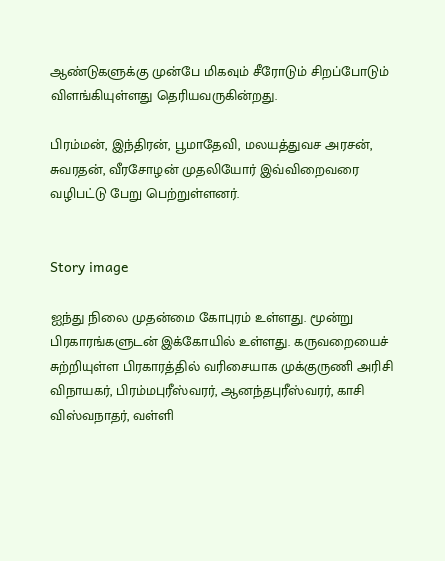ஆண்டுகளுக்கு முன்பே மிகவும் சீரோடும் சிறப்போடும் விளங்கியுள்ளது தெரியவருகின்றது.

பிரம்மன், இந்திரன், பூமாதேவி, மலயத்துவச அரசன், சுவரதன், வீரசோழன் முதலியோர் இவ்விறைவரை வழிபட்டு பேறு பெற்றுள்ளனர்.


Story image

ஐந்து நிலை முதன்மை கோபுரம் உள்ளது. மூன்று பிரகாரங்களுடன் இக்கோயில் உள்ளது. கருவறையைச் சுற்றியுள்ள பிரகாரத்தில் வரிசையாக முக்குருணி அரிசி விநாயகர், பிரம்மபுரீஸ்வரர், ஆனந்தபுரீஸ்வரர், காசி விஸ்வநாதர், வள்ளி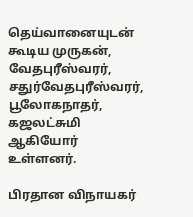தெய்வானையுடன் கூடிய முருகன், வேதபுரீஸ்வரர், சதுர்வேதபுரீஸ்வரர், பூலோகநாதர், கஜலட்சுமி ஆகியோர் உள்ளனர்.

பிரதான விநாயகர்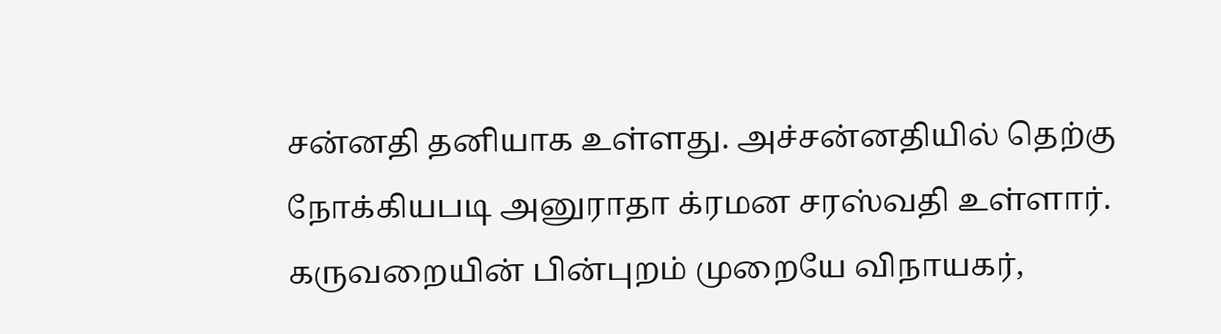சன்னதி தனியாக உள்ளது. அச்சன்னதியில் தெற்கு நோக்கியபடி அனுராதா க்ரமன சரஸ்வதி உள்ளார். கருவறையின் பின்புறம் முறையே விநாயகர்,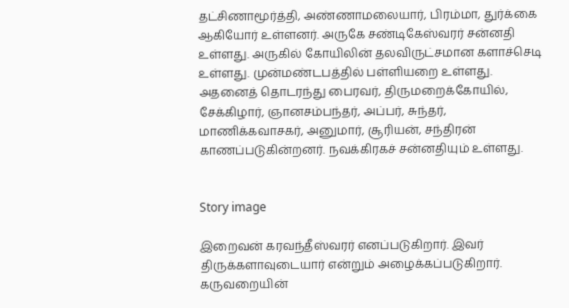தட்சிணாமூர்த்தி, அண்ணாமலையார், பிரம்மா, துர்க்கை ஆகியோர் உள்ளனர். அருகே சண்டிகேஸ்வரர் சன்னதி உள்ளது. அருகில் கோயிலின் தலவிருட்சமான களாச்செடி உள்ளது. முன்மண்டபத்தில் பள்ளியறை உள்ளது. அதனைத் தொடரந்து பைரவர், திருமறைக்கோயில், சேக்கிழார், ஞானசம்பந்தர், அப்பர், சுந்தர், மாணிக்கவாசகர், அனுமார், சூரியன், சந்திரன் காணப்படுகின்றனர். நவக்கிரகச் சன்னதியும் உள்ளது.


Story image

இறைவன் கரவந்தீஸ்வரர் எனப்படுகிறார். இவர் திருக்களாவுடையார் என்றும் அழைக்கப்படுகிறார். கருவறையின்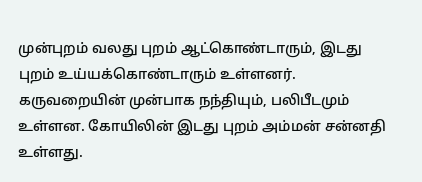முன்புறம் வலது புறம் ஆட்கொண்டாரும், இடது புறம் உய்யக்கொண்டாரும் உள்ளனர். கருவறையின் முன்பாக நந்தியும், பலிபீடமும் உள்ளன. கோயிலின் இடது புறம் அம்மன் சன்னதி உள்ளது.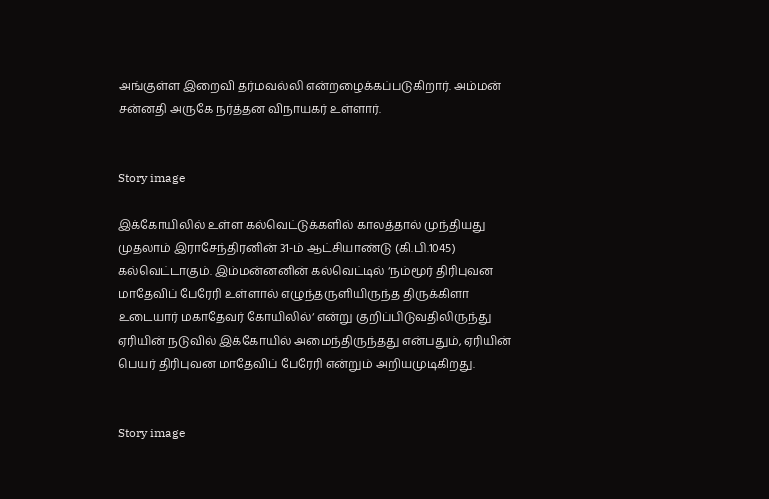அங்குள்ள இறைவி தர்மவல்லி என்றழைக்கப்படுகிறார். அம்மன் சன்னதி அருகே நர்த்தன விநாயகர் உள்ளார்.


Story image

இக்கோயிலில் உள்ள கல்வெட்டுக்களில் காலத்தால் முந்தியது முதலாம் இராசேந்திரனின் 31-ம் ஆட்சியாண்டு (கி.பி.1045) கல்வெட்டாகும். இம்மன்னனின் கல்வெட்டில் ‘நம்மூர் திரிபுவன மாதேவிப் பேரேரி உள்ளால் எழுந்தருளியிருந்த திருக்கிளா உடையார் மகாதேவர் கோயிலில்‘ என்று குறிப்பிடுவதிலிருந்து ஏரியின் நடுவில் இக்கோயில் அமைந்திருந்தது என்பதும், ஏரியின் பெயர் திரிபுவன மாதேவிப் பேரேரி என்றும் அறியமுடிகிறது.


Story image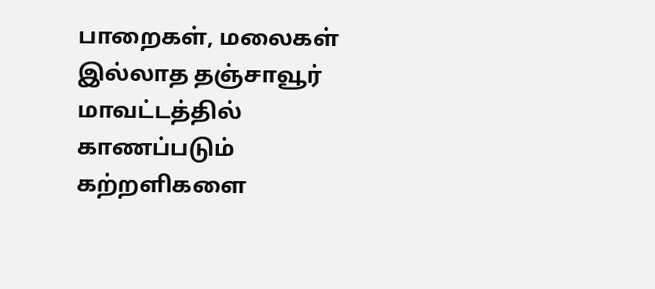பாறைகள், மலைகள் இல்லாத தஞ்சாவூர் மாவட்டத்தில் காணப்படும் கற்றளிகளை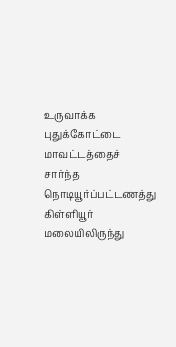உருவாக்க புதுக்கோட்டை மாவட்டத்தைச் சார்ந்த நொடியூர்ப்பட்டணத்து கிள்ளியூர் மலையிலிருந்து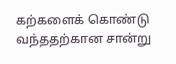கற்களைக் கொண்டு வந்ததற்கான சான்று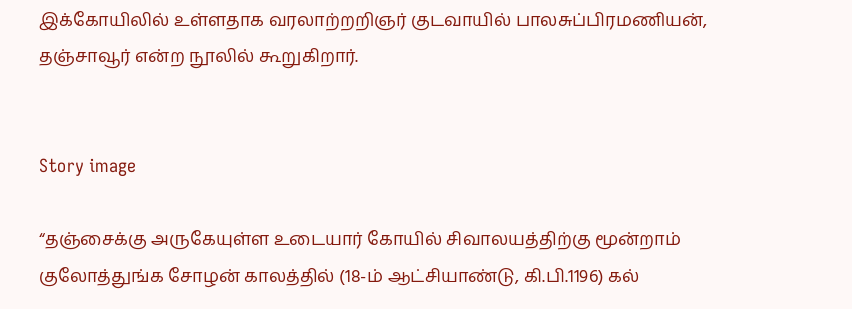இக்கோயிலில் உள்ளதாக வரலாற்றறிஞர் குடவாயில் பாலசுப்பிரமணியன், தஞ்சாவூர் என்ற நூலில் கூறுகிறார்.


Story image

“தஞ்சைக்கு அருகேயுள்ள உடையார் கோயில் சிவாலயத்திற்கு மூன்றாம் குலோத்துங்க சோழன் காலத்தில் (18-ம் ஆட்சியாண்டு, கி.பி.1196) கல்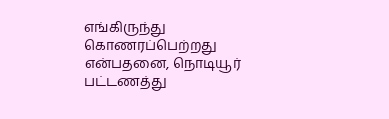எங்கிருந்து கொணரப்பெற்றது என்பதனை, நொடியூர் பட்டணத்து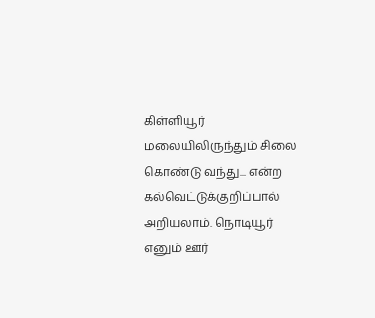கிள்ளியூர் மலையிலிருந்தும் சிலை கொண்டு வந்து... என்ற கல்வெட்டுக்குறிப்பால் அறியலாம். நொடியூர் எனும் ஊர்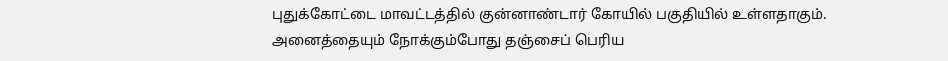புதுக்கோட்டை மாவட்டத்தில் குன்னாண்டார் கோயில் பகுதியில் உள்ளதாகும். அனைத்தையும் நோக்கும்போது தஞ்சைப் பெரிய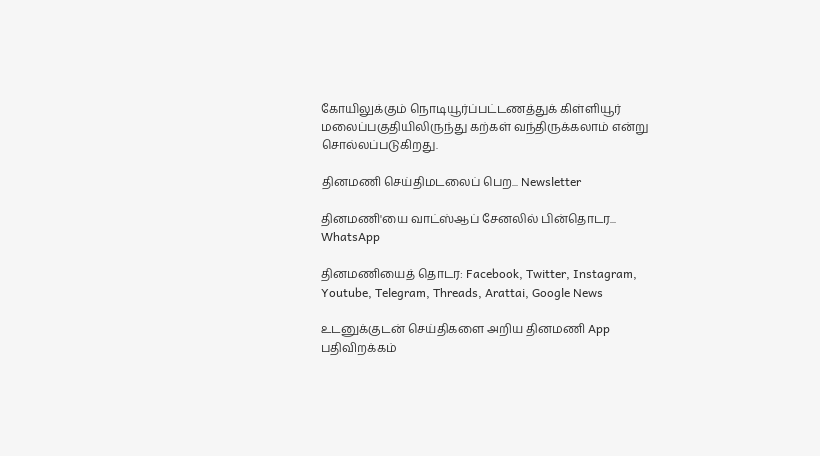கோயிலுக்கும் நொடியூர்ப்பட்டணத்துக் கிள்ளியூர் மலைப்பகுதியிலிருந்து கற்கள் வந்திருக்கலாம் என்று சொல்லப்படுகிறது.

தினமணி செய்திமடலைப் பெற... Newsletter

தினமணி'யை வாட்ஸ்ஆப் சேனலில் பின்தொடர... WhatsApp

தினமணியைத் தொடர: Facebook, Twitter, Instagram, Youtube, Telegram, Threads, Arattai, Google News

உடனுக்குடன் செய்திகளை அறிய தினமணி App பதிவிறக்கம்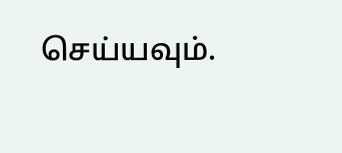செய்யவும்.